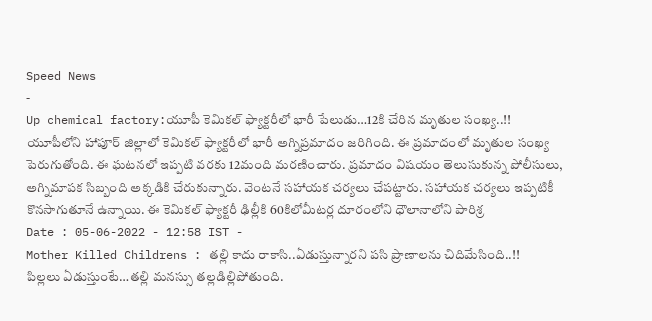Speed News
-
Up chemical factory:యూపీ కెమికల్ ఫ్యాక్టరీలో భారీ పేలుడు…12కి చేరిన మృతుల సంఖ్య..!!
యూపీలోని హాపూర్ జిల్లాలో కెమికల్ ఫ్యాక్టరీలో భారీ అగ్నిప్రమాదం జరిగింది. ఈ ప్రమాదంలో మృతుల సంఖ్య పెరుగుతోంది. ఈ ఘటనలో ఇప్పటి వరకు 12మంది మరణించారు. ప్రమాదం విషయం తెలుసుకున్న పోలీసులు, అగ్నిమాపక సిబ్బంది అక్కడికి చేరుకున్నారు. వెంటనే సహాయక చర్యలు చేపట్టారు. సహాయక చర్యలు ఇప్పటికీ కొనసాగుతూనే ఉన్నాయి. ఈ కెమికల్ ఫ్యాక్టరీ ఢిల్లీకి 60కిలోమీటర్ల దూరంలోని ధౌలానాలోని పారిశ్ర
Date : 05-06-2022 - 12:58 IST -
Mother Killed Childrens : తల్లి కాదు రాకాసి..ఏడుస్తున్నారని పసి ప్రాణాలను చిదిమేసింది..!!
పిల్లలు ఏడుస్తుంటే…తల్లి మనస్సు తల్లడిల్లిపోతుంది.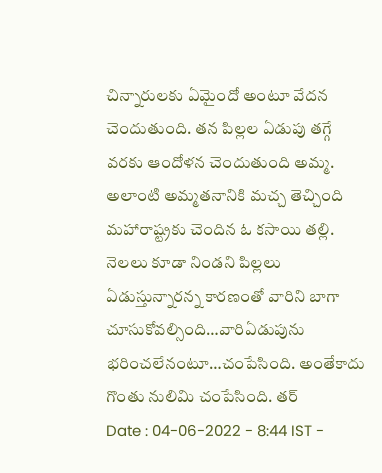చిన్నారులకు ఏమైందో అంటూ వేదన చెందుతుంది. తన పిల్లల ఏడుపు తగ్గే వరకు ఆందోళన చెందుతుంది అమ్మ. అలాంటి అమ్మతనానికి మచ్చ తెచ్చింది మహారాష్ట్రకు చెందిన ఓ కసాయి తల్లి. నెలలు కూడా నిండని పిల్లలు ఏడుస్తున్నారన్న కారణంతో వారిని బాగా చూసుకోవల్సింది…వారిఏడుపును భరించలేనంటూ…చంపేసింది. అంతేకాదు గొంతు నులిమి చంపేసింది. తర్
Date : 04-06-2022 - 8:44 IST -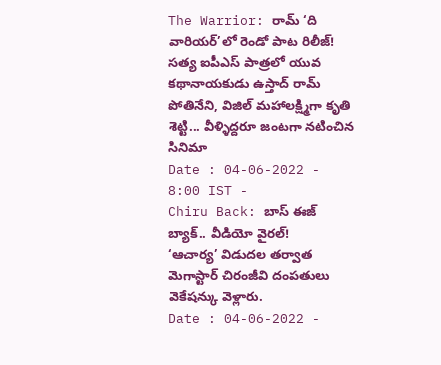The Warrior: రామ్ ‘ది వారియర్’లో రెండో పాట రిలీజ్!
సత్య ఐపీఎస్ పాత్రలో యువ కథానాయకుడు ఉస్తాద్ రామ్ పోతినేని, విజిల్ మహాలక్ష్మిగా కృతి శెట్టి... వీళ్ళిద్దరూ జంటగా నటించిన సినిమా
Date : 04-06-2022 - 8:00 IST -
Chiru Back: బాస్ ఈజ్ బ్యాక్.. వీడియో వైరల్!
‘ఆచార్య’ విడుదల తర్వాత మెగాస్టార్ చిరంజీవి దంపతులు వెకేషన్కు వెళ్లారు.
Date : 04-06-2022 -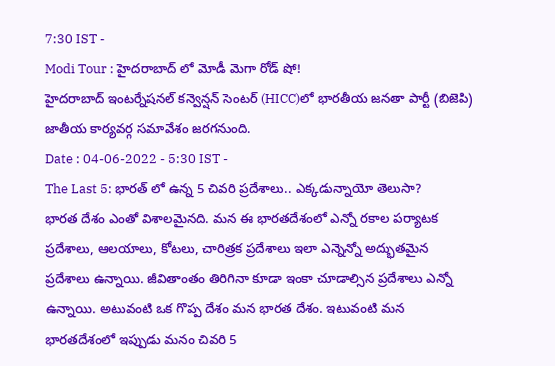7:30 IST -
Modi Tour : హైదరాబాద్ లో మోడీ మెగా రోడ్ షో!
హైదరాబాద్ ఇంటర్నేషనల్ కన్వెన్షన్ సెంటర్ (HICC)లో భారతీయ జనతా పార్టీ (బిజెపి) జాతీయ కార్యవర్గ సమావేశం జరగనుంది.
Date : 04-06-2022 - 5:30 IST -
The Last 5: భారత్ లో ఉన్న 5 చివరి ప్రదేశాలు.. ఎక్కడున్నాయో తెలుసా?
భారత దేశం ఎంతో విశాలమైనది. మన ఈ భారతదేశంలో ఎన్నో రకాల పర్యాటక ప్రదేశాలు, ఆలయాలు, కోటలు, చారిత్రక ప్రదేశాలు ఇలా ఎన్నెన్నో అద్భుతమైన ప్రదేశాలు ఉన్నాయి. జీవితాంతం తిరిగినా కూడా ఇంకా చూడాల్సిన ప్రదేశాలు ఎన్నో ఉన్నాయి. అటువంటి ఒక గొప్ప దేశం మన భారత దేశం. ఇటువంటి మన భారతదేశంలో ఇప్పుడు మనం చివరి 5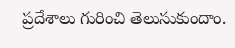ప్రదేశాలు గురించి తెలుసుకుందాం.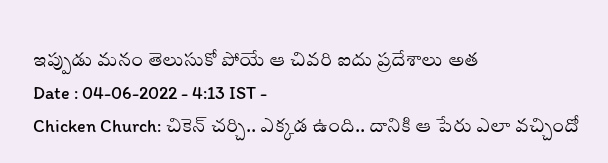ఇప్పుడు మనం తెలుసుకో పోయే ఆ చివరి ఐదు ప్రదేశాలు అత
Date : 04-06-2022 - 4:13 IST -
Chicken Church: చికెన్ చర్చి.. ఎక్కడ ఉంది.. దానికి ఆ పేరు ఎలా వచ్చిందో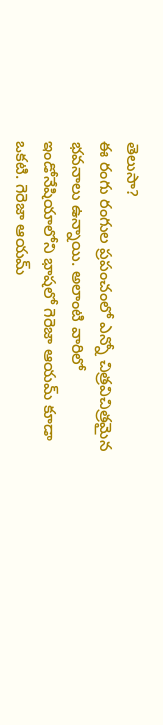తెలుసా?
ఈ రంగు రంగుల ప్రపంచంలో ఎన్నో చిత్రవిచిత్రమైన భవనాలు ఉన్నాయి. అలాంటి వారిలో ఇండోనేషియాలోని భాషలో గెరెజా ఆయమ్ కూడా ఒకటి. గెరెజా ఆయమ్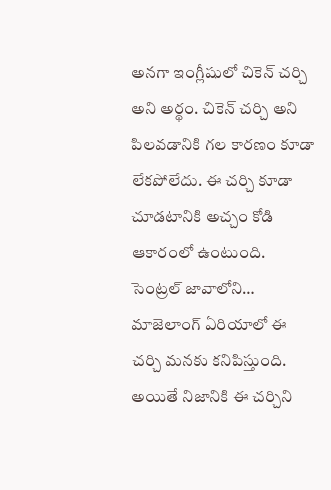అనగా ఇంగ్లీషులో చికెన్ చర్చి అని అర్థం. చికెన్ చర్చి అని పిలవడానికి గల కారణం కూడా లేకపోలేదు. ఈ చర్చి కూడా చూడటానికి అచ్చం కోడి ఆకారంలో ఉంటుంది. సెంట్రల్ జావాలోని… మాజెలాంగ్ ఏరియాలో ఈ చర్చి మనకు కనిపిస్తుంది. అయితే నిజానికి ఈ చర్చిని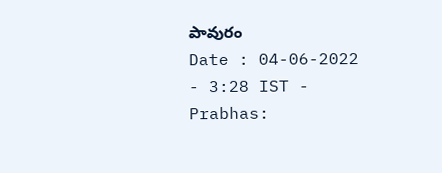పావురం
Date : 04-06-2022 - 3:28 IST -
Prabhas: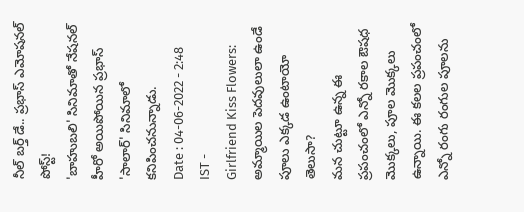నీల్ బర్త్ డే.. ప్రభాస్ ఎమోషనల్ పోస్ట్!
'బాహుబలి' సినిమాతో నేషనల్ హీరో అయిపోయిన ప్రభాస్ 'సాలార్' సినిమాలో కనిపించనున్నాడు.
Date : 04-06-2022 - 2:48 IST -
Girlfriend Kiss Flowers: అమ్మాయిల పెదవులులా ఉండే పూలు ఎక్కడ ఉంటాయో తెలుసా?
మన చుట్టూ ఉన్న ఈ ప్రపంచంలో ఎన్నో రకాల ఔషధ మొక్కలు, పూల మొక్కలు ఉన్నాయి. ఈ కలల ప్రపంచంలో ఎన్నో రంగు రంగుల పూలను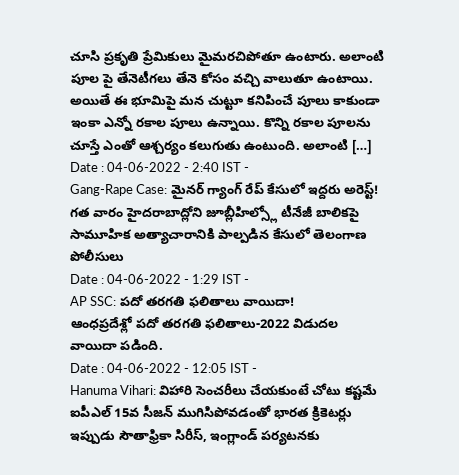చూసి ప్రకృతి ప్రేమికులు మైమరచిపోతూ ఉంటారు. అలాంటి పూల పై తేనెటీగలు తేనె కోసం వచ్చి వాలుతూ ఉంటాయి. అయితే ఈ భూమిపై మన చుట్టూ కనిపించే పూలు కాకుండా ఇంకా ఎన్నో రకాల పూలు ఉన్నాయి. కొన్ని రకాల పూలను చూస్తే ఎంతో ఆశ్చర్యం కలుగుతు ఉంటుంది. అలాంటి […]
Date : 04-06-2022 - 2:40 IST -
Gang-Rape Case: మైనర్ గ్యాంగ్ రేప్ కేసులో ఇద్దరు అరెస్ట్!
గత వారం హైదరాబాద్లోని జూబ్లీహిల్స్లో టీనేజీ బాలికపై సామూహిక అత్యాచారానికి పాల్పడిన కేసులో తెలంగాణ పోలీసులు
Date : 04-06-2022 - 1:29 IST -
AP SSC: పదో తరగతి ఫలితాలు వాయిదా!
ఆంధప్రదేశ్లో పదో తరగతి ఫలితాలు-2022 విడుదల వాయిదా పడింది.
Date : 04-06-2022 - 12:05 IST -
Hanuma Vihari: విహారి సెంచరీలు చేయకుంటే చోటు కష్టమే
ఐపీఎల్ 15వ సీజన్ ముగిసిపోవడంతో భారత క్రికెటర్లు ఇప్పుడు సౌతాఫ్రికా సిరీస్, ఇంగ్లాండ్ పర్యటనకు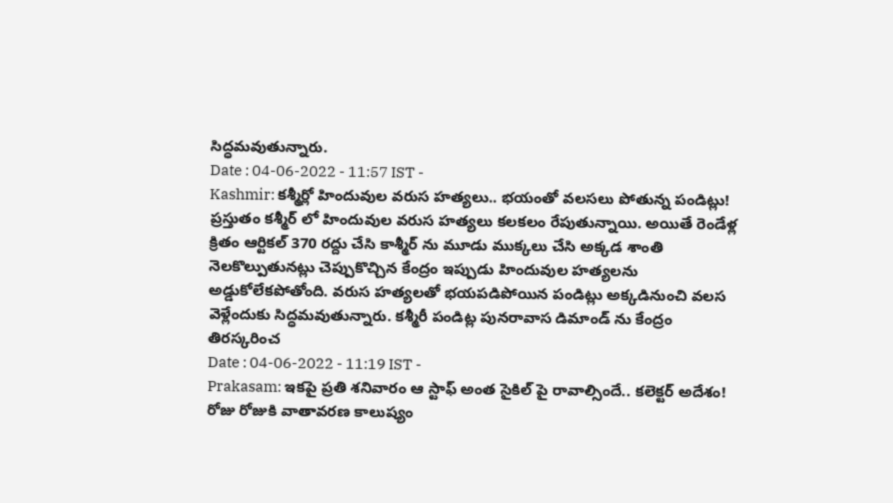సిద్ధమవుతున్నారు.
Date : 04-06-2022 - 11:57 IST -
Kashmir: కశ్మీర్లో హిందువుల వరుస హత్యలు.. భయంతో వలసలు పోతున్న పండిట్లు!
ప్రస్తుతం కశ్మీర్ లో హిందువుల వరుస హత్యలు కలకలం రేపుతున్నాయి. అయితే రెండేళ్ల క్రితం ఆర్టికల్ 370 రద్దు చేసి కాశ్మీర్ ను మూడు ముక్కలు చేసి అక్కడ శాంతి నెలకొల్పుతునట్లు చెప్పుకొచ్చిన కేంద్రం ఇప్పుడు హిందువుల హత్యలను అడ్డుకోలేకపోతోంది. వరుస హత్యలతో భయపడిపోయిన పండిట్లు అక్కడినుంచి వలస వెళ్లేందుకు సిద్ధమవుతున్నారు. కశ్మీరీ పండిట్ల పునరావాస డిమాండ్ ను కేంద్రం తిరస్కరించ
Date : 04-06-2022 - 11:19 IST -
Prakasam: ఇకపై ప్రతి శనివారం ఆ స్టాఫ్ అంత సైకిల్ పై రావాల్సిందే.. కలెక్టర్ అదేశం!
రోజు రోజుకి వాతావరణ కాలుష్యం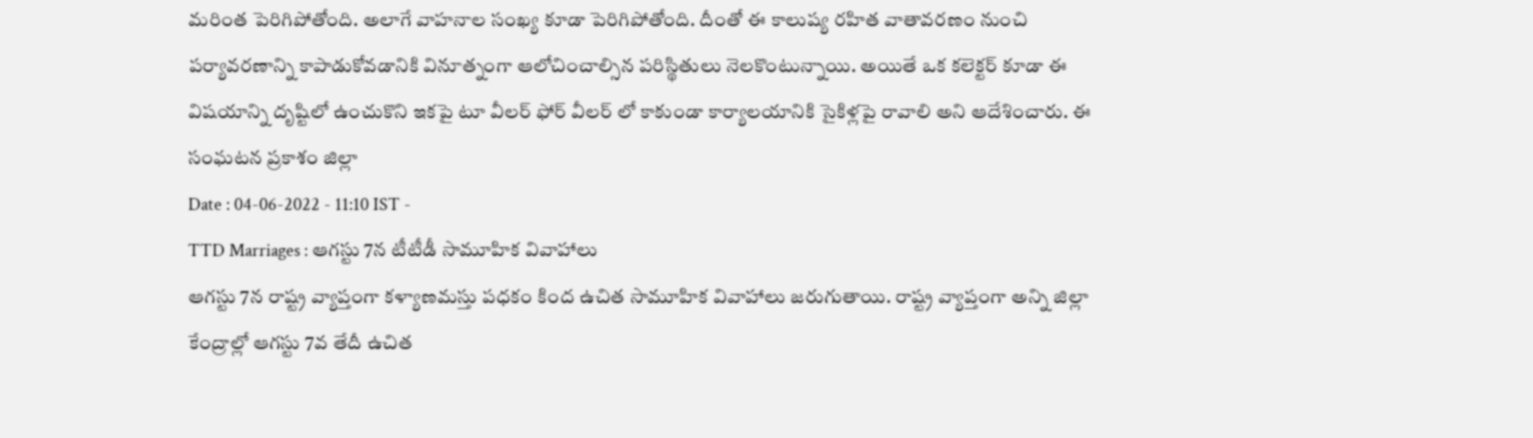మరింత పెరిగిపోతోంది. అలాగే వాహనాల సంఖ్య కూడా పెరిగిపోతోంది. దీంతో ఈ కాలుష్య రహిత వాతావరణం నుంచి పర్యావరణాన్ని కాపాడుకోవడానికి వినూత్నంగా ఆలోచించాల్సిన పరిస్థితులు నెలకొంటున్నాయి. అయితే ఒక కలెక్టర్ కూడా ఈ విషయాన్ని దృష్టిలో ఉంచుకొని ఇకపై టూ వీలర్ ఫోర్ వీలర్ లో కాకుండా కార్యాలయానికి సైకిళ్లపై రావాలి అని ఆదేశించారు. ఈ సంఘటన ప్రకాశం జిల్లా
Date : 04-06-2022 - 11:10 IST -
TTD Marriages : ఆగస్టు 7న టీటీడీ సామూహిక వివాహాలు
ఆగస్టు 7న రాష్ట్ర వ్యాప్తంగా కళ్యాణమస్తు పధకం కింద ఉచిత సామూహిక వివాహాలు జరుగుతాయి. రాష్ట్ర వ్యాప్తంగా అన్ని జిల్లా కేంద్రాల్లో ఆగస్టు 7వ తేదీ ఉచిత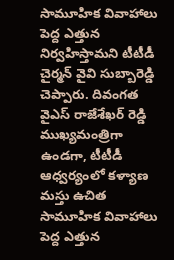సామూహిక వివాహాలు పెద్ద ఎత్తున నిర్వహిస్తామని టీటీడీ చైర్మన్ వైవి సుబ్బారెడ్డి చెప్పారు. దివంగత వైఎస్ రాజేశేఖర్ రెడ్డి ముఖ్యమంత్రిగా ఉండగా, టీటీడీ ఆధ్వర్యంలో కళ్యాణ మస్తు ఉచిత సామూహిక వివాహాలు పెద్ద ఎత్తున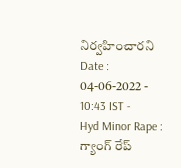నిర్వహించారని
Date : 04-06-2022 - 10:43 IST -
Hyd Minor Rape : గ్యాంగ్ రేప్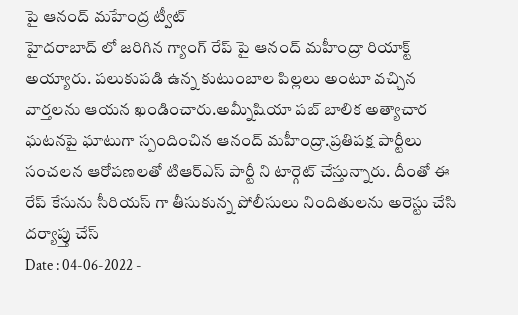పై ఆనంద్ మహేంద్ర ట్వీట్
హైదరాబాద్ లో జరిగిన గ్యాంగ్ రేప్ పై ఆనంద్ మహీంద్రా రియాక్ట్ అయ్యారు. పలుకుపడి ఉన్న కుటుంబాల పిల్లలు అంటూ వచ్చిన వార్తలను ఆయన ఖండించారు.అమ్నీషియా పబ్ బాలిక అత్యాచార ఘటనపై ఘాటుగా స్పందించిన ఆనంద్ మహీంద్రా.ప్రతిపక్ష పార్టీలు సంచలన ఆరోపణలతో టిఆర్ఎస్ పార్టీ ని టార్గెట్ చేస్తున్నారు. దీంతో ఈ రేప్ కేసును సీరియస్ గా తీసుకున్న పోలీసులు నిందితులను అరెస్టు చేసి దర్యాప్తు చేస్
Date : 04-06-2022 -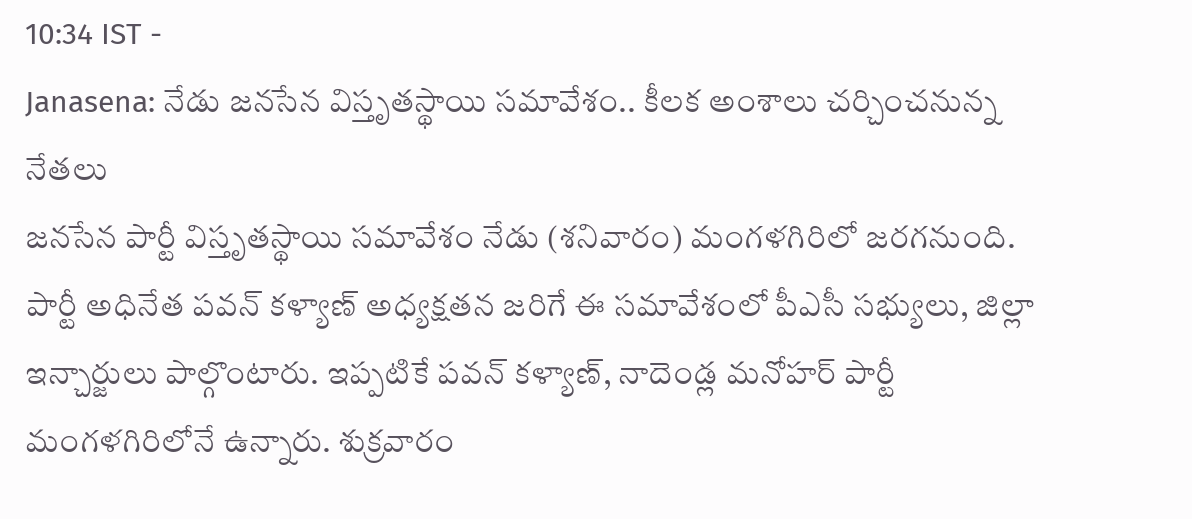10:34 IST -
Janasena: నేడు జనసేన విస్తృతస్థాయి సమావేశం.. కీలక అంశాలు చర్చించనున్న నేతలు
జనసేన పార్టీ విస్తృతస్థాయి సమావేశం నేడు (శనివారం) మంగళగిరిలో జరగనుంది. పార్టీ అధినేత పవన్ కళ్యాణ్ అధ్యక్షతన జరిగే ఈ సమావేశంలో పీఎసీ సభ్యులు, జిల్లా ఇన్చార్జులు పాల్గొంటారు. ఇప్పటికే పవన్ కళ్యాణ్, నాదెండ్ల మనోహర్ పార్టీ మంగళగిరిలోనే ఉన్నారు. శుక్రవారం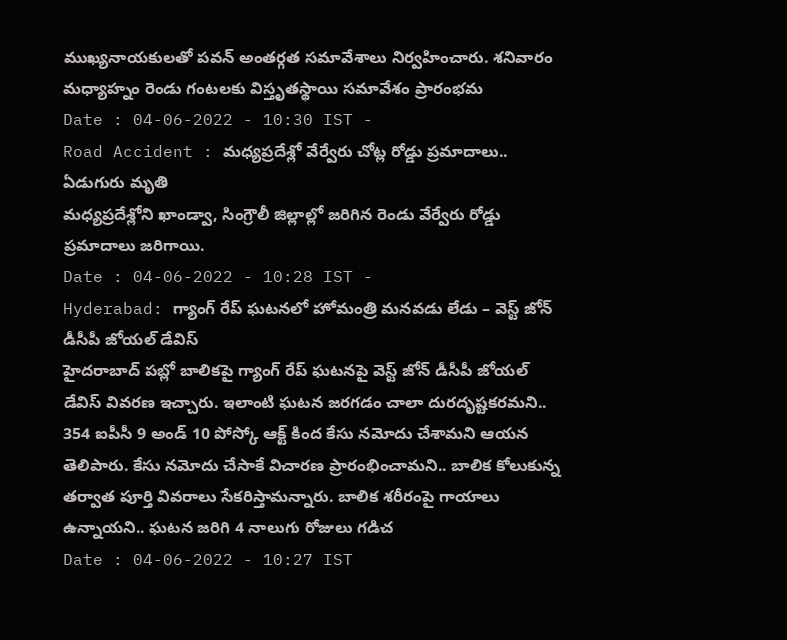ముఖ్యనాయకులతో పవన్ అంతర్గత సమావేశాలు నిర్వహించారు. శనివారం మధ్యాహ్నం రెండు గంటలకు విస్తృతస్థాయి సమావేశం ప్రారంభమ
Date : 04-06-2022 - 10:30 IST -
Road Accident : మధ్యప్రదేశ్లో వేర్వేరు చోట్ల రోడ్డు ప్రమాదాలు.. ఏడుగురు మృతి
మధ్యప్రదేశ్లోని ఖాండ్వా, సింగ్రౌలీ జిల్లాల్లో జరిగిన రెండు వేర్వేరు రోడ్డు ప్రమాదాలు జరిగాయి.
Date : 04-06-2022 - 10:28 IST -
Hyderabad: గ్యాంగ్ రేప్ ఘటనలో హోమంత్రి మనవడు లేడు – వెస్ట్ జోన్ డీసీపీ జోయల్ డేవిస్
హైదరాబాద్ పబ్లో బాలికపై గ్యాంగ్ రేప్ ఘటనపై వెస్ట్ జోన్ డీసీపీ జోయల్ డేవిస్ వివరణ ఇచ్చారు. ఇలాంటి ఘటన జరగడం చాలా దురదృష్టకరమని.. 354 ఐపీసీ 9 అండ్ 10 పోస్కో ఆక్ట్ కింద కేసు నమోదు చేశామని ఆయన తెలిపారు. కేసు నమోదు చేసాకే విచారణ ప్రారంభించామని.. బాలిక కోలుకున్న తర్వాత పూర్తి వివరాలు సేకరిస్తామన్నారు. బాలిక శరీరంపై గాయాలు ఉన్నాయని.. ఘటన జరిగి 4 నాలుగు రోజులు గడిచ
Date : 04-06-2022 - 10:27 IST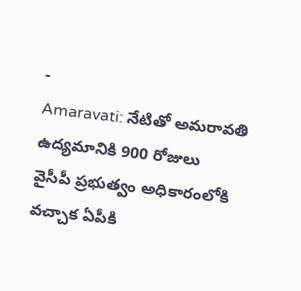-
Amaravati: నేటితో అమరావతి ఉద్యమానికి 900 రోజులు
వైసీపీ ప్రభుత్వం అధికారంలోకి వచ్చాక ఏపీకి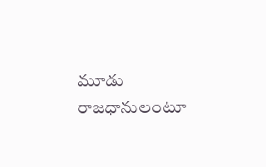మూడు రాజధానులంటూ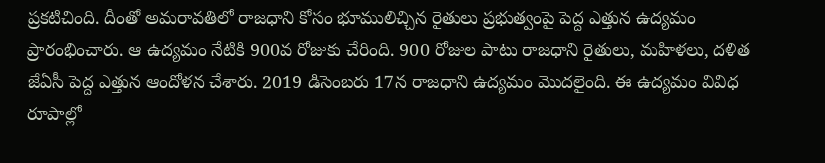ప్రకటిచింది. దీంతో అమరావతిలో రాజధాని కోసం భూములిచ్చిన రైతులు ప్రభుత్వంపై పెద్ద ఎత్తున ఉద్యమం ప్రారంభించారు. ఆ ఉద్యమం నేటికి 900వ రోజుకు చేరింది. 900 రోజుల పాటు రాజధాని రైతులు, మహిళలు, దళిత జేఏసీ పెద్ద ఎత్తున ఆందోళన చేశారు. 2019 డిసెంబరు 17న రాజధాని ఉద్యమం మొదలైంది. ఈ ఉద్యమం వివిధ రూపాల్లో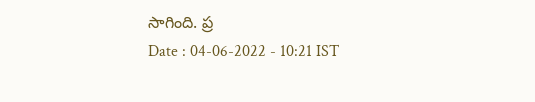సాగింది. ప్ర
Date : 04-06-2022 - 10:21 IST